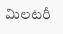మిల‌ట‌రీ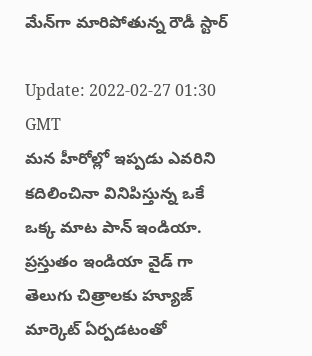మేన్‌గా మారిపోతున్న రౌడీ స్టార్‌

Update: 2022-02-27 01:30 GMT
మ‌న హీరోల్లో ఇప్ప‌డు ఎవ‌రిని క‌దిలించినా వినిపిస్తున్న ఒకే ఒక్క మాట పాన్ ఇండియా. ప్ర‌స్తుతం ఇండియా వైడ్ గా తెలుగు చిత్రాల‌కు హ్యూజ్ మార్కెట్ ఏర్ప‌డ‌టంతో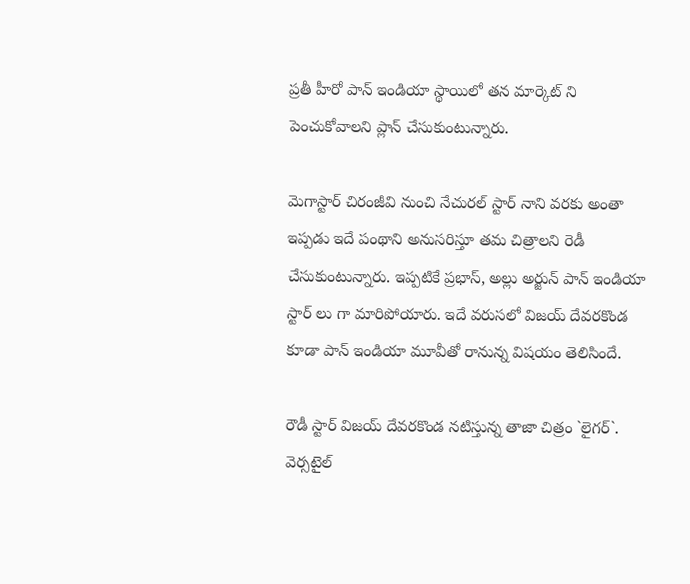ప్ర‌తీ హీరో పాన్ ఇండియా స్థాయిలో త‌న మార్కెట్ ని పెంచుకోవాల‌ని ప్లాన్ చేసుకుంటున్నారు.

మెగాస్టార్ చిరంజీవి నుంచి నేచుర‌ల్ స్టార్ నాని వ‌రకు అంతా ఇప్ప‌డు ఇదే పంథాని అనుస‌రిస్తూ త‌మ చిత్రాల‌ని రెడీ చేసుకుంటున్నారు. ఇప్ప‌టికే ప్ర‌భాస్‌, అల్లు అర్జున్ పాన్ ఇండియా స్టార్ లు గా మారిపోయారు. ఇదే వ‌రుస‌లో విజ‌య్ దేవ‌రకొండ కూడా పాన్ ఇండియా మూవీతో రానున్న విష‌యం తెలిసిందే.

రౌడీ స్టార్ విజ‌య్ దేవ‌ర‌కొండ న‌టిస్తున్న తాజా చిత్రం `లైగ‌ర్‌`. వెర్స‌టైల్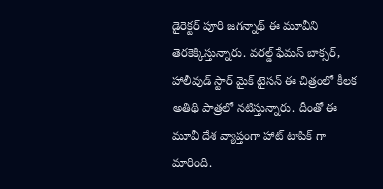డైరెక్ట‌ర్ పూరి జ‌గ‌న్నాథ్ ఈ మూవీని తెర‌కెక్కిస్తున్నారు. వ‌ర‌ల్డ్ ఫేమ‌స్ బాక్స‌ర్, హాలీవుడ్ స్టార్ మైక్ టైస‌న్ ఈ చిత్రంలో కీల‌క అతిథి పాత్ర‌లో న‌టిస్తున్నారు. దీంతో ఈ మూవీ దేశ వ్యాప్తంగా హాట్ టాపిక్ గా మారింది.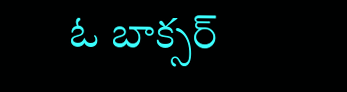ఓ బాక్స‌ర్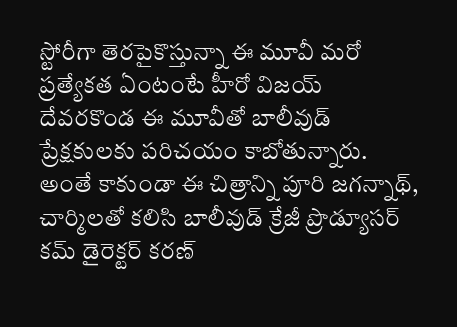స్టోరీగా తెర‌పైకొస్తున్నా ఈ మూవీ మ‌రో ప్ర‌త్యేక‌త ఏంటంటే హీరో విజ‌య్ దేవ‌ర‌కొండ ఈ మూవీతో బాలీవుడ్ ప్రేక్ష‌కుల‌కు ప‌రిచ‌యం కాబోతున్నారు. అంతే కాకుండా ఈ చిత్రాన్ని పూరి జ‌గ‌న్నాథ్‌, చార్మిల‌తో క‌లిసి బాలీవుడ్ క్రేజీ ప్రొడ్యూస‌ర్ క‌మ్ డైరెక్ట‌ర్ క‌ర‌ణ్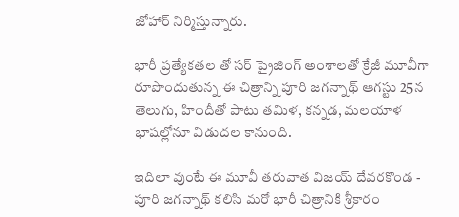జోహార్ నిర్మిస్తున్నారు.

భారీ ప్ర‌త్యేక‌త‌ల తో స‌ర్ ప్రైజింగ్ అంశాల‌తో క్రేజీ మూవీగా రూపొందుతున్న ఈ చిత్రాన్ని పూరి జ‌గ‌న్నాథ్ ఆగ‌స్టు 25న తెలుగు, హిందీతో పాటు త‌మిళ‌, క‌న్న‌డ‌, మ‌ల‌యాళ భాష‌ల్లోనూ విడుద‌ల కానుంది.

ఇదిలా వుంటే ఈ మూవీ త‌రువాత విజ‌య్ దేవ‌ర‌కొండ - పూరి జ‌గ‌న్నాథ్ క‌లిసి మ‌రో భారీ చిత్రానికి శ్రీ‌కారం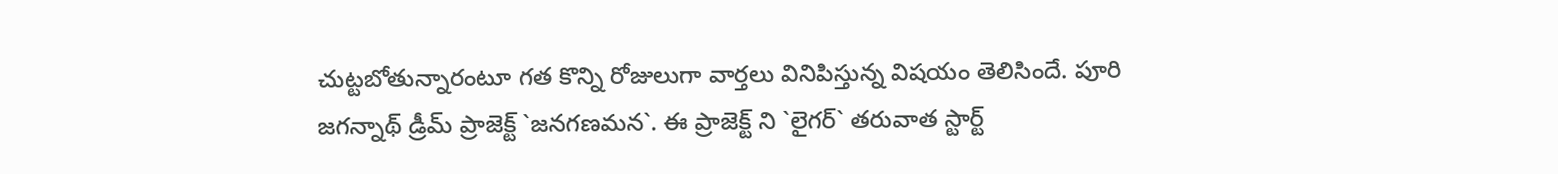చుట్ట‌బోతున్నారంటూ గ‌త కొన్ని రోజులుగా వార్త‌లు వినిపిస్తున్న విష‌యం తెలిసిందే. పూరి జ‌గ‌న్నాథ్ డ్రీమ్ ప్రాజెక్ట్ `జ‌న‌గ‌ణ‌మ‌న‌`. ఈ ప్రాజెక్ట్ ని `లైగ‌ర్` త‌రువాత స్టార్ట్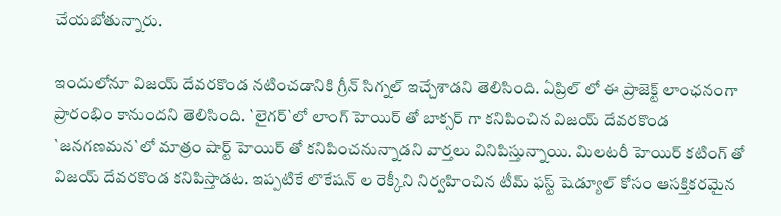చేయ‌బోతున్నారు.

ఇందులోనూ విజ‌య్ దేవ‌ర‌కొండ న‌టించ‌డానికి గ్రీన్ సిగ్న‌ల్ ఇచ్చేశాడ‌ని తెలిసింది. ఏప్రిల్ లో ఈ ప్రాజెక్ట్ లాంఛ‌నంగా ప్రారంభిం కానుంద‌ని తెలిసింది. `లైగ‌ర్‌`లో లాంగ్ హెయిర్ తో బాక్స‌ర్ గా క‌నిపించిన విజ‌య్ దేవ‌ర‌కొండ `జ‌న‌గ‌ణ‌మ‌న‌`లో మాత్రం షార్ట్ హెయిర్ తో క‌నిపించ‌నున్నాడ‌ని వార్త‌లు వినిపిస్తున్నాయి. మిల‌ట‌రీ హెయిర్ క‌టింగ్ తో విజ‌య్ దేవ‌ర‌కొండ క‌నిపిస్తాడ‌ట‌. ఇప్ప‌టికే లొకేష‌న్ ల రెక్కీని నిర్వ‌హించిన టీమ్ ఫ‌స్ట్ షెడ్యూల్ కోసం ఆస‌క్తిక‌ర‌మైన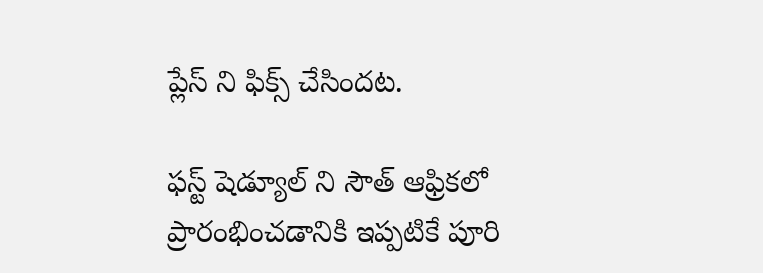ప్లేస్ ని ఫిక్స్ చేసింద‌ట‌.

ఫ‌స్ట్ షెడ్యూల్ ని సౌత్ ఆఫ్రిక‌లో ప్రారంభించ‌డానికి ఇప్ప‌టికే పూరి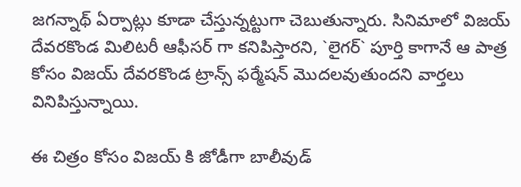జ‌గ‌న్నాథ్ ఏర్పాట్లు కూడా చేస్తున్న‌ట్టుగా చెబుతున్నారు. సినిమాలో విజ‌య్ దేవ‌ర‌కొండ మిలిట‌రీ ఆఫీస‌ర్ గా క‌నిపిస్తార‌ని, `లైగ‌ర్‌` పూర్తి కాగానే ఆ పాత్ర కోసం విజ‌య్ దేవ‌ర‌కొండ ట్రాన్స్ ఫ‌ర్మేష‌న్ మొద‌ల‌వుతుంద‌ని వార్త‌లు వినిపిస్తున్నాయి.

ఈ చిత్రం కోసం విజ‌య్ కి జోడీగా బాలీవుడ్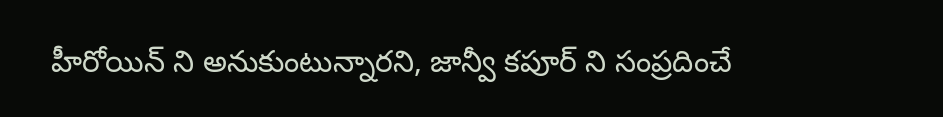హీరోయిన్ ని అనుకుంటున్నార‌ని, జాన్వీ క‌పూర్ ని సంప్ర‌దించే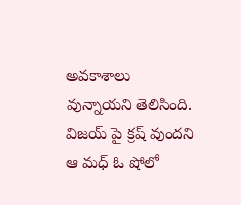అవ‌కాశాలు వున్నాయ‌ని తెలిసింది. విజ‌య్ పై క్ర‌ష్ వుంద‌ని ఆ మ‌ధ్ ఓ షోలో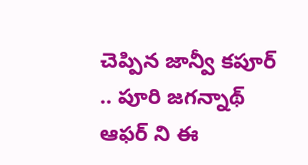చెప్పిన జాన్వీ క‌పూర్ .. పూరి జ‌గ‌న్నాథ్ ఆఫ‌ర్ ని ఈ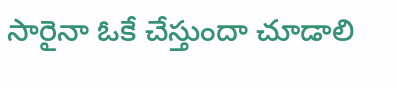సారైనా ఓకే చేస్తుందా చూడాలి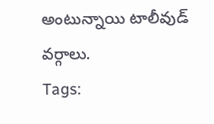అంటున్నాయి టాలీవుడ్ వ‌ర్గాలు.
Tags: